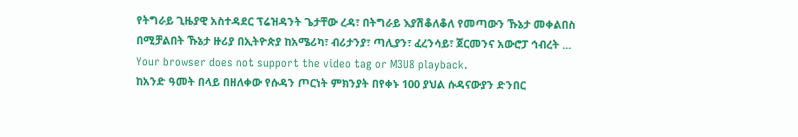የትግራይ ጊዜያዊ አስተዳደር ፕሬዝዳንት ጌታቸው ረዳ፣ በትግራይ እያሽቆለቆለ የመጣውን ኹኔታ መቀልበስ በሚቻልበት ኹኔታ ዙሪያ በኢትዮጵያ ከአሜሪካ፣ ብሪታንያ፣ ጣሊያን፣ ፈረንሳይ፣ ጀርመንና አውሮፓ ኅብረት ...
Your browser does not support the video tag or M3U8 playback.
ከአንድ ዓመት በላይ በዘለቀው የሱዳን ጦርነት ምክንያት በየቀኑ 100 ያህል ሱዳናውያን ድንበር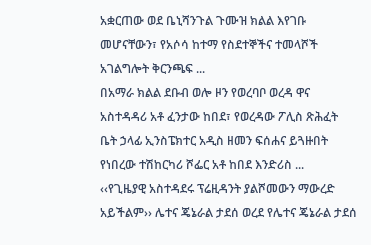አቋርጠው ወደ ቤኒሻንጉል ጉሙዝ ክልል እየገቡ መሆናቸውን፣ የአሶሳ ከተማ የስደተኞችና ተመላሾች አገልግሎት ቅርንጫፍ ...
በአማራ ክልል ደቡብ ወሎ ዞን የወረባቦ ወረዳ ዋና አስተዳዳሪ አቶ ፈንታው ከበደ፣ የወረዳው ፖሊስ ጽሕፈት ቤት ኃላፊ ኢንስፔክተር አዲስ ዘመን ፍሰሐና ይጓዙበት የነበረው ተሽከርካሪ ሾፌር አቶ ከበደ እንድሪስ ...
‹‹የጊዜያዊ አስተዳደሩ ፕሬዚዳንት ያልሾመውን ማውረድ አይችልም›› ሌተና ጄኔራል ታደሰ ወረደ የሌተና ጄኔራል ታደሰ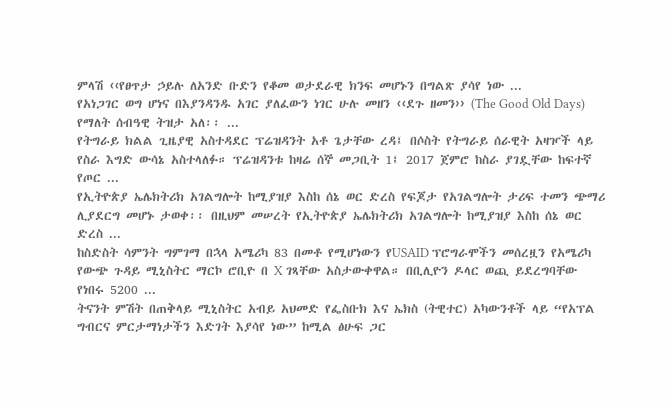ምላሽ ‹‹የፀጥታ ኃይሉ ለአንድ ቡድን የቆመ ወታደራዊ ክንፍ መሆኑን በግልጽ ያሳየ ነው ...
የአነጋገር ወግ ሆነና በእያንዳንዱ አገር ያለፈውን ነገር ሁሉ መዘን ‹‹ደጉ ዘመን›› (The Good Old Days) የማለት ሰብዓዊ ትዝታ አለ፡፡ ...
የትግራይ ክልል ጊዜያዊ አስተዳደር ፕሬዝዳንት አቶ ጌታቸው ረዳ፤ በሶስት የትግራይ ሰራዊት አዛዦች ላይ የስራ እግድ ውሳኔ አስተላለፉ። ፕሬዝዳንቱ ከዛሬ ሰኞ መጋቢት 1፤ 2017 ጀምሮ ከስራ ያገዷቸው ከፍተኛ የጦር ...
የኢትዮጵያ ኤሌክትሪክ አገልግሎት ከሚያዝያ እስከ ሰኔ ወር ድረስ የፍጆታ የአገልግሎት ታሪፍ ተመን ጭማሪ ሊያደርግ መሆኑ ታወቀ፡፡ በዚህም መሠረት የኢትዮጵያ ኤሌክትሪክ አገልግሎት ከሚያዝያ እስከ ሰኔ ወር ድረስ ...
ከስድስት ሳምንት ግምገማ በኋላ አሜሪካ 83 በመቶ የሚሆነውን የUSAID ፕሮግራሞችን መሰረዟን የአሜሪካ የውጭ ጉዳይ ሚኒስትር ማርኮ ሮቢዮ በ X ገጻቸው አስታውቀዋል። በቢሊዮን ዶላር ወጪ ይደረግባቸው የነበሩ 5200 ...
ትናንት ምሽት በጠቅላይ ሚኒስትር አብይ አህመድ የፌስቡክ እና ኤክስ (ትዊተር) አካውንቶች ላይ “የአፕል ግብርና ምርታማነታችን እድገት እያሳየ ነው” ከሚል ፅሁፍ ጋር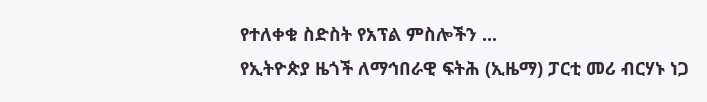የተለቀቁ ስድስት የአፕል ምስሎችን ...
የኢትዮጵያ ዜጎች ለማኅበራዊ ፍትሕ (ኢዜማ) ፓርቲ መሪ ብርሃኑ ነጋ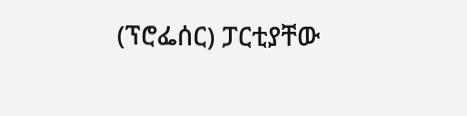(ፕሮፌሰር) ፓርቲያቸው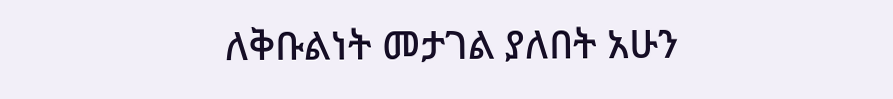ለቅቡልነት መታገል ያለበት አሁን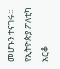መሆኑን ተናገሩ፡፡ የኢትዮጵያ ፖለቲካ አርቆ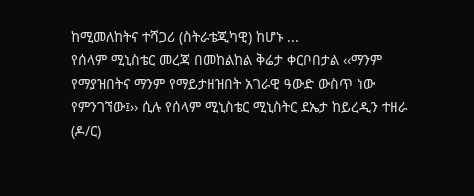ከሚመለከትና ተሻጋሪ (ስትራቴጂካዊ) ከሆኑ ...
የሰላም ሚኒስቴር መረጃ በመከልከል ቅሬታ ቀርቦበታል ‹‹ማንም የማያዝበትና ማንም የማይታዘዝበት አገራዊ ዓውድ ውስጥ ነው የምንገኘው፤›› ሲሉ የሰላም ሚኒስቴር ሚኒስትር ደኤታ ከይረዲን ተዘራ (ዶ/ር)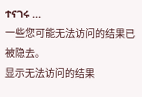ተናገሩ ...
一些您可能无法访问的结果已被隐去。
显示无法访问的结果